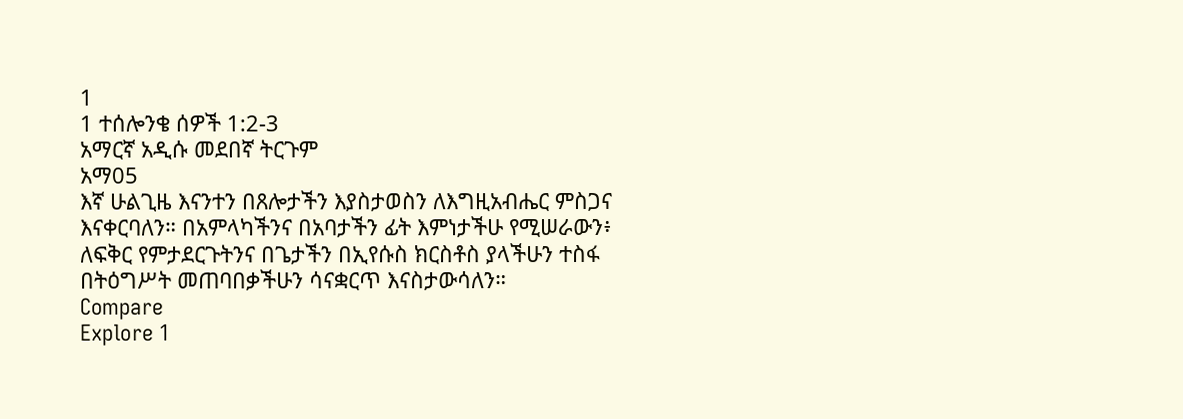1
1 ተሰሎንቄ ሰዎች 1:2-3
አማርኛ አዲሱ መደበኛ ትርጉም
አማ05
እኛ ሁልጊዜ እናንተን በጸሎታችን እያስታወስን ለእግዚአብሔር ምስጋና እናቀርባለን። በአምላካችንና በአባታችን ፊት እምነታችሁ የሚሠራውን፥ ለፍቅር የምታደርጉትንና በጌታችን በኢየሱስ ክርስቶስ ያላችሁን ተስፋ በትዕግሥት መጠባበቃችሁን ሳናቋርጥ እናስታውሳለን።
Compare
Explore 1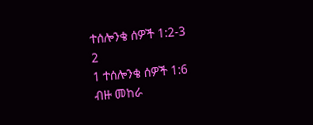ተሰሎንቄ ሰዎች 1:2-3
2
1 ተሰሎንቄ ሰዎች 1:6
ብዙ መከራ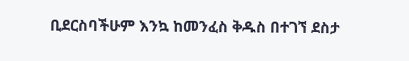ቢደርስባችሁም እንኳ ከመንፈስ ቅዱስ በተገኘ ደስታ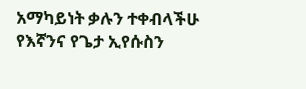አማካይነት ቃሉን ተቀብላችሁ የእኛንና የጌታ ኢየሱስን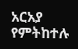አርአያ የምትከተሉ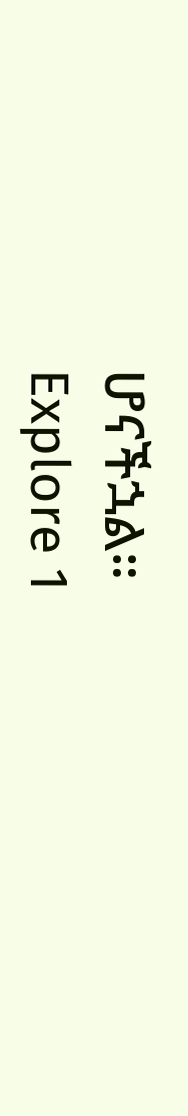ሆናችኋል።
Explore 1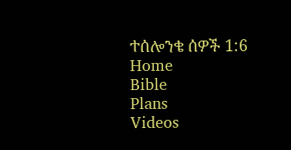ተሰሎንቄ ሰዎች 1:6
Home
Bible
Plans
Videos